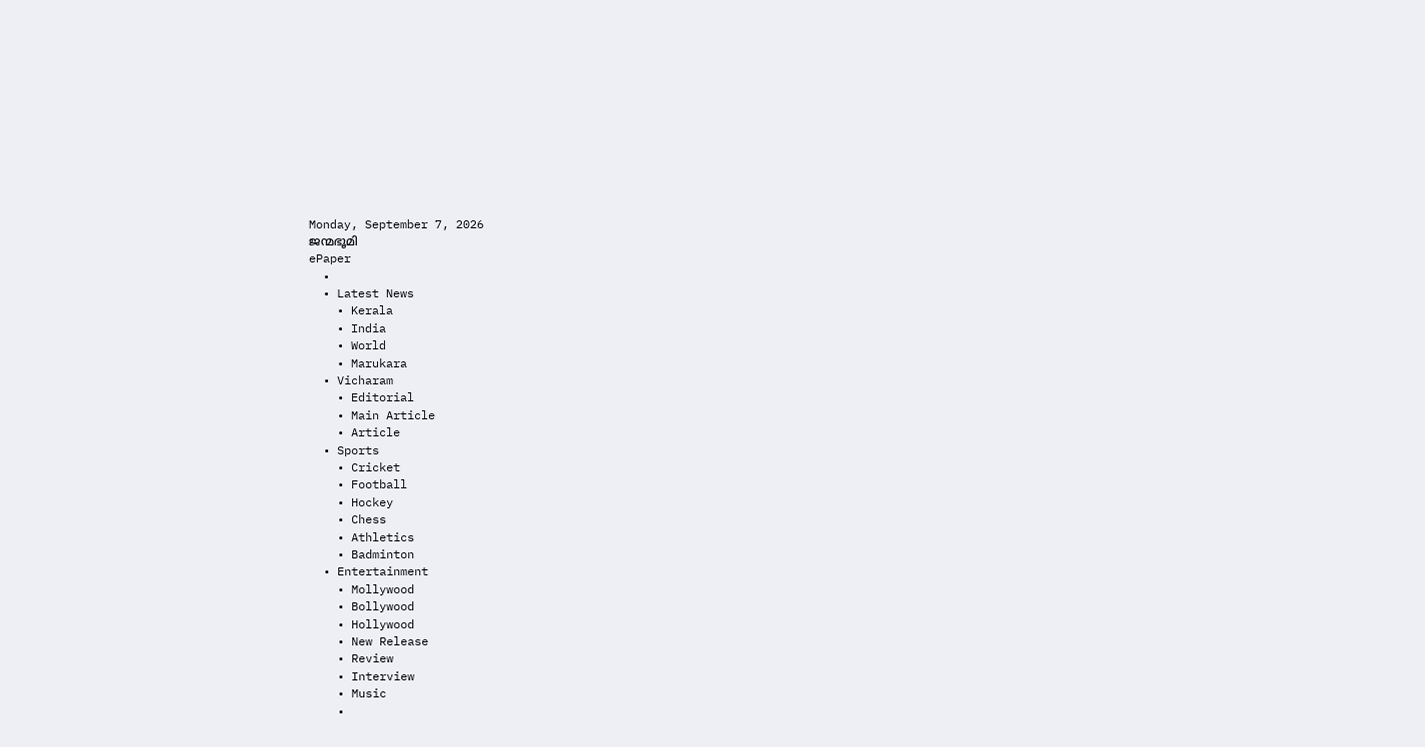Monday, September 7, 2026
ജന്മഭൂമി
ePaper
  •
  • Latest News
    • Kerala
    • India
    • World
    • Marukara
  • Vicharam
    • Editorial
    • Main Article
    • Article
  • Sports
    • Cricket
    • Football
    • Hockey
    • Chess
    • Athletics
    • Badminton
  • Entertainment
    • Mollywood
    • Bollywood
    • Hollywood
    • New Release
    • Review
    • Interview
    • Music
    •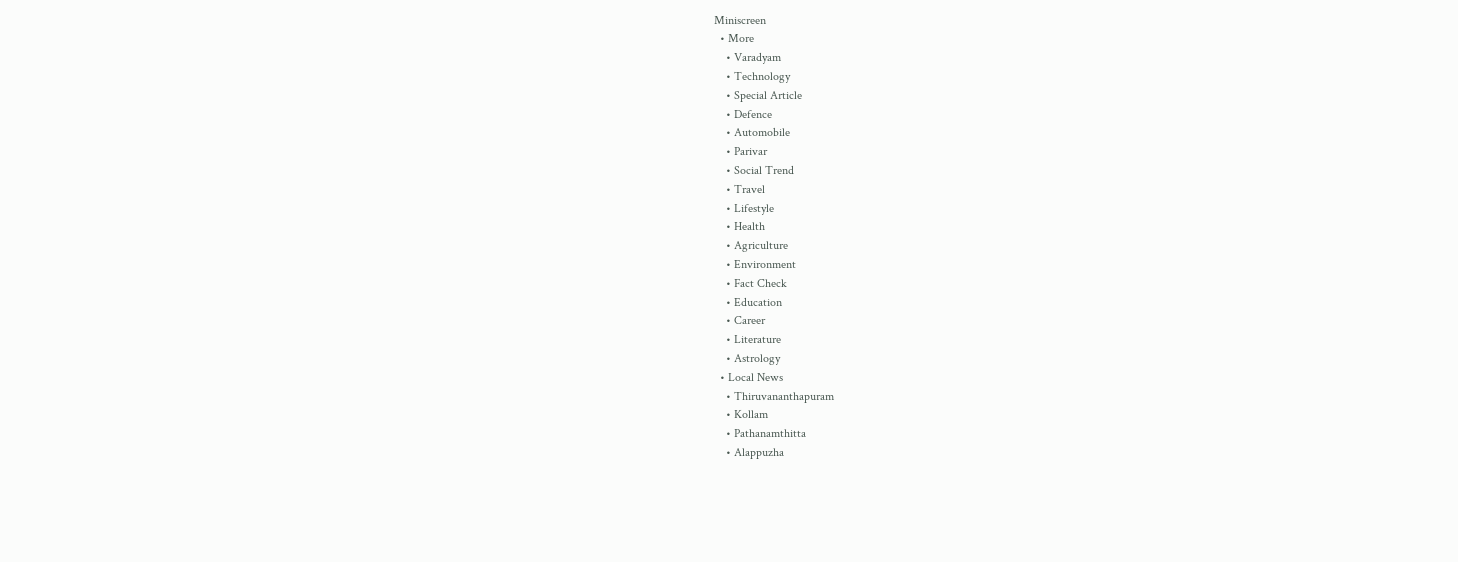Miniscreen
  • More
    • Varadyam
    • Technology
    • Special Article
    • Defence
    • Automobile
    • Parivar
    • Social Trend
    • Travel
    • Lifestyle
    • Health
    • Agriculture
    • Environment
    • Fact Check
    • Education
    • Career
    • Literature
    • Astrology
  • Local News
    • Thiruvananthapuram
    • Kollam
    • Pathanamthitta
    • Alappuzha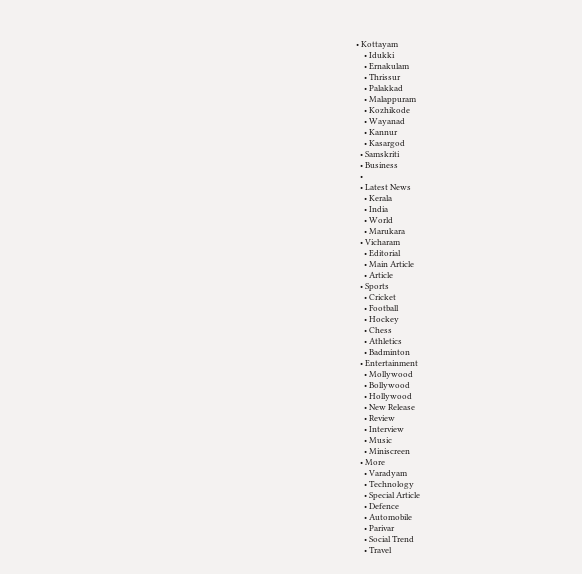• Kottayam
    • Idukki
    • Ernakulam
    • Thrissur
    • Palakkad
    • Malappuram
    • Kozhikode
    • Wayanad
    • Kannur
    • Kasargod
  • Samskriti
  • Business
  •
  • Latest News
    • Kerala
    • India
    • World
    • Marukara
  • Vicharam
    • Editorial
    • Main Article
    • Article
  • Sports
    • Cricket
    • Football
    • Hockey
    • Chess
    • Athletics
    • Badminton
  • Entertainment
    • Mollywood
    • Bollywood
    • Hollywood
    • New Release
    • Review
    • Interview
    • Music
    • Miniscreen
  • More
    • Varadyam
    • Technology
    • Special Article
    • Defence
    • Automobile
    • Parivar
    • Social Trend
    • Travel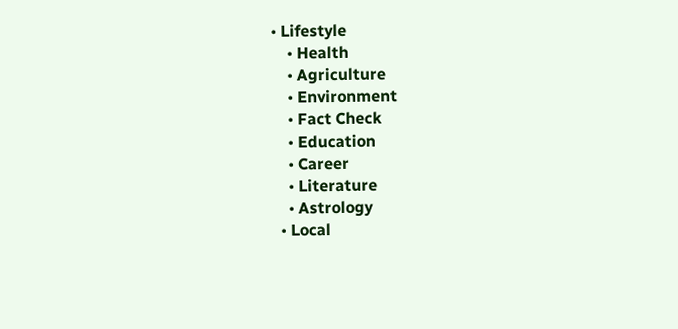• Lifestyle
    • Health
    • Agriculture
    • Environment
    • Fact Check
    • Education
    • Career
    • Literature
    • Astrology
  • Local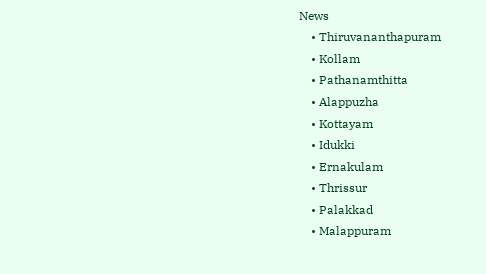News
    • Thiruvananthapuram
    • Kollam
    • Pathanamthitta
    • Alappuzha
    • Kottayam
    • Idukki
    • Ernakulam
    • Thrissur
    • Palakkad
    • Malappuram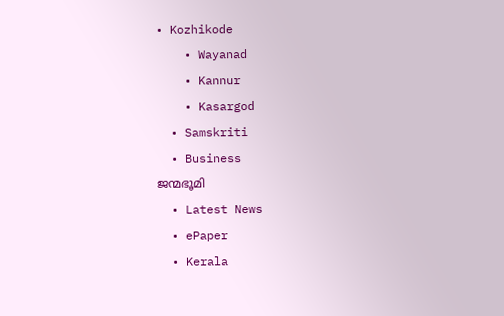• Kozhikode
    • Wayanad
    • Kannur
    • Kasargod
  • Samskriti
  • Business
ജന്മഭൂമി
  • Latest News
  • ePaper
  • Kerala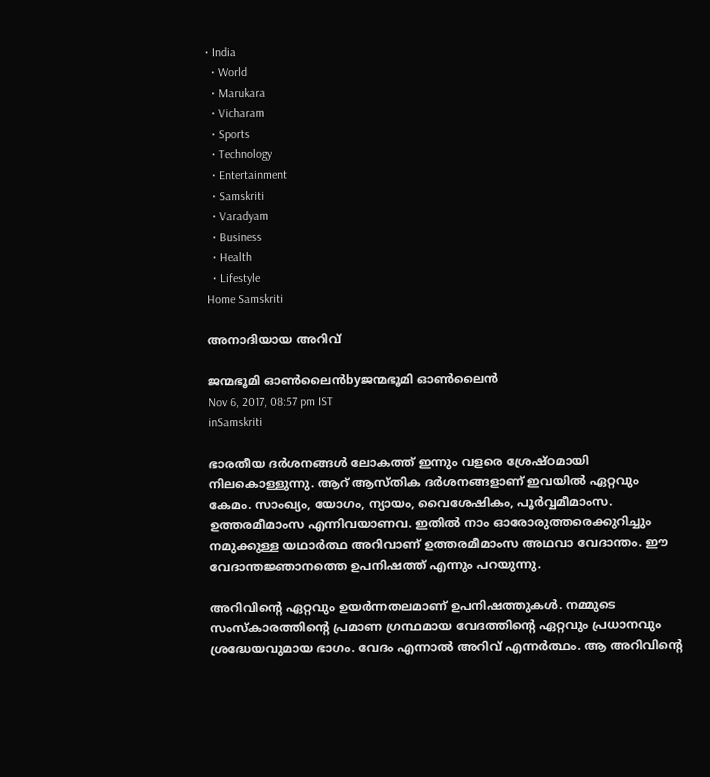• India
  • World
  • Marukara
  • Vicharam
  • Sports
  • Technology
  • Entertainment
  • Samskriti
  • Varadyam
  • Business
  • Health
  • Lifestyle
Home Samskriti

അനാദിയായ അറിവ്

ജന്മഭൂമി ഓണ്‍ലൈന്‍byജന്മഭൂമി ഓണ്‍ലൈന്‍
Nov 6, 2017, 08:57 pm IST
inSamskriti

ഭാരതീയ ദര്‍ശനങ്ങള്‍ ലോകത്ത് ഇന്നും വളരെ ശ്രേഷ്ഠമായി നിലകൊള്ളുന്നു. ആറ് ആസ്തിക ദര്‍ശനങ്ങളാണ് ഇവയില്‍ ഏറ്റവും കേമം. സാംഖ്യം, യോഗം, ന്യായം, വൈശേഷികം, പൂര്‍വ്വമീമാംസ. ഉത്തരമീമാംസ എന്നിവയാണവ. ഇതില്‍ നാം ഓരോരുത്തരെക്കുറിച്ചും നമുക്കുള്ള യഥാര്‍ത്ഥ അറിവാണ് ഉത്തരമീമാംസ അഥവാ വേദാന്തം. ഈ വേദാന്തജ്ഞാനത്തെ ഉപനിഷത്ത് എന്നും പറയുന്നു.

അറിവിന്റെ ഏറ്റവും ഉയര്‍ന്നതലമാണ് ഉപനിഷത്തുകള്‍. നമ്മുടെ സംസ്‌കാരത്തിന്റെ പ്രമാണ ഗ്രന്ഥമായ വേദത്തിന്റെ ഏറ്റവും പ്രധാനവും ശ്രദ്ധേയവുമായ ഭാഗം. വേദം എന്നാല്‍ അറിവ് എന്നര്‍ത്ഥം. ആ അറിവിന്റെ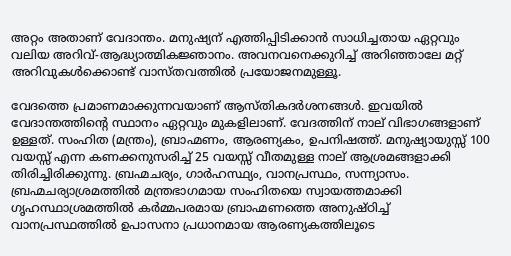അറ്റം അതാണ് വേദാന്തം. മനുഷ്യന് എത്തിപ്പിടിക്കാന്‍ സാധിച്ചതായ ഏറ്റവും വലിയ അറിവ്-ആദ്ധ്യാത്മികജ്ഞാനം. അവനവനെക്കുറിച്ച് അറിഞ്ഞാലേ മറ്റ് അറിവുകള്‍ക്കൊണ്ട് വാസ്തവത്തില്‍ പ്രയോജനമുള്ളൂ.

വേദത്തെ പ്രമാണമാക്കുന്നവയാണ് ആസ്തികദര്‍ശനങ്ങള്‍. ഇവയില്‍ വേദാന്തത്തിന്റെ സ്ഥാനം ഏറ്റവും മുകളിലാണ്. വേദത്തിന് നാല് വിഭാഗങ്ങളാണ് ഉള്ളത്. സംഹിത (മന്ത്രം), ബ്രാഹ്മണം, ആരണ്യകം, ഉപനിഷത്ത്. മനുഷ്യായുസ്സ് 100 വയസ്സ് എന്ന കണക്കനുസരിച്ച് 25 വയസ്സ് വീതമുള്ള നാല് ആശ്രമങ്ങളാക്കി തിരിച്ചിരിക്കുന്നു. ബ്രഹ്മചര്യം, ഗാര്‍ഹസ്ഥ്യം, വാനപ്രസ്ഥം, സന്ന്യാസം. ബ്രഹ്മചര്യാശ്രമത്തില്‍ മന്ത്രഭാഗമായ സംഹിതയെ സ്വായത്തമാക്കി ഗൃഹസ്ഥാശ്രമത്തില്‍ കര്‍മ്മപരമായ ബ്രാഹ്മണത്തെ അനുഷ്ഠിച്ച് വാനപ്രസ്ഥത്തില്‍ ഉപാസനാ പ്രധാനമായ ആരണ്യകത്തിലൂടെ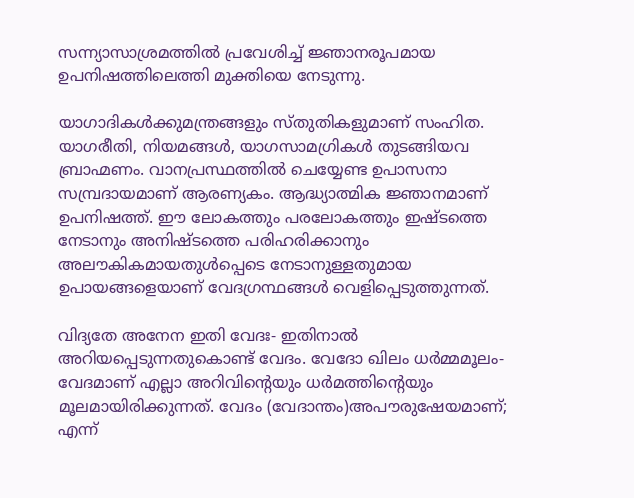സന്ന്യാസാശ്രമത്തില്‍ പ്രവേശിച്ച് ജ്ഞാനരൂപമായ ഉപനിഷത്തിലെത്തി മുക്തിയെ നേടുന്നു.

യാഗാദികള്‍ക്കുമന്ത്രങ്ങളും സ്തുതികളുമാണ് സംഹിത. യാഗരീതി, നിയമങ്ങള്‍, യാഗസാമഗ്രികള്‍ തുടങ്ങിയവ ബ്രാഹ്മണം. വാനപ്രസ്ഥത്തില്‍ ചെയ്യേണ്ട ഉപാസനാ സമ്പ്രദായമാണ് ആരണ്യകം. ആദ്ധ്യാത്മിക ജ്ഞാനമാണ് ഉപനിഷത്ത്. ഈ ലോകത്തും പരലോകത്തും ഇഷ്ടത്തെ നേടാനും അനിഷ്ടത്തെ പരിഹരിക്കാനും അലൗകികമായതുള്‍പ്പെടെ നേടാനുള്ളതുമായ ഉപായങ്ങളെയാണ് വേദഗ്രന്ഥങ്ങള്‍ വെളിപ്പെടുത്തുന്നത്.

വിദ്യതേ അനേന ഇതി വേദഃ- ഇതിനാല്‍ അറിയപ്പെടുന്നതുകൊണ്ട് വേദം. വേദോ ഖിലം ധര്‍മ്മമൂലം- വേദമാണ് എല്ലാ അറിവിന്റെയും ധര്‍മത്തിന്റെയും മൂലമായിരിക്കുന്നത്. വേദം (വേദാന്തം)അപൗരുഷേയമാണ്; എന്ന്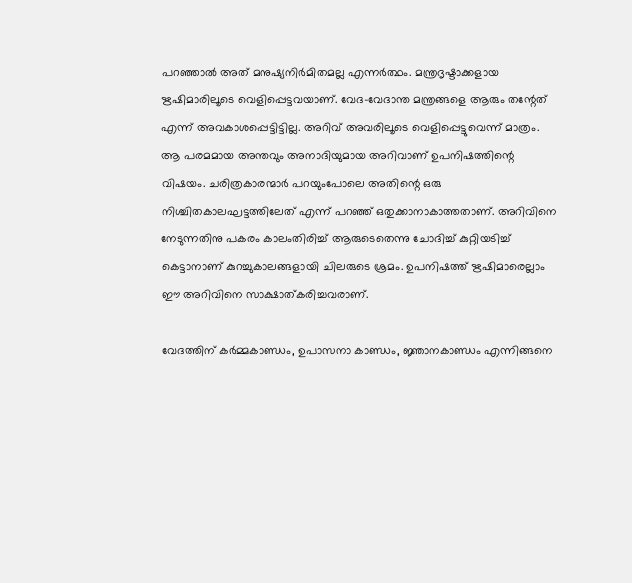പറഞ്ഞാല്‍ അത് മനുഷ്യനിര്‍മിതമല്ല എന്നര്‍ത്ഥം. മന്ത്രദൃഷ്ടാക്കളായ ഋഷിമാരിലൂടെ വെളിപ്പെട്ടവയാണ്. വേദ-വേദാന്ത മന്ത്രങ്ങളെ ആരും തന്റേത് എന്ന് അവകാശപ്പെട്ടിട്ടില്ല. അറിവ് അവരിലൂടെ വെളിപ്പെട്ടുവെന്ന് മാത്രം. ആ പരമമായ അന്തവും അനാദിയുമായ അറിവാണ് ഉപനിഷത്തിന്റെ വിഷയം. ചരിത്രകാരന്മാര്‍ പറയുംപോലെ അതിന്റെ ഒരു നിശ്ചിതകാലഘട്ടത്തിലേത് എന്ന് പറഞ്ഞ് ഒതുക്കാനാകാത്തതാണ്. അറിവിനെ നേടുന്നതിനു പകരം കാലംതിരിച്ച് ആരുടെതെന്നു ചോദിച്ച് കുറ്റിയടിച്ച് കെട്ടാനാണ് കുറച്ചുകാലങ്ങളായി ചിലരുടെ ശ്രമം. ഉപനിഷത്ത് ഋഷിമാരെല്ലാം ഈ അറിവിനെ സാക്ഷാത്കരിച്ചവരാണ്.

വേദത്തിന് കര്‍മ്മകാണ്ഡം, ഉപാസനാ കാണ്ഡം, ജ്ഞാനകാണ്ഡം എന്നിങ്ങനെ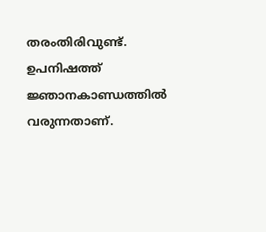തരംതിരിവുണ്ട്. ഉപനിഷത്ത് ജ്ഞാനകാണ്ഡത്തില്‍ വരുന്നതാണ്.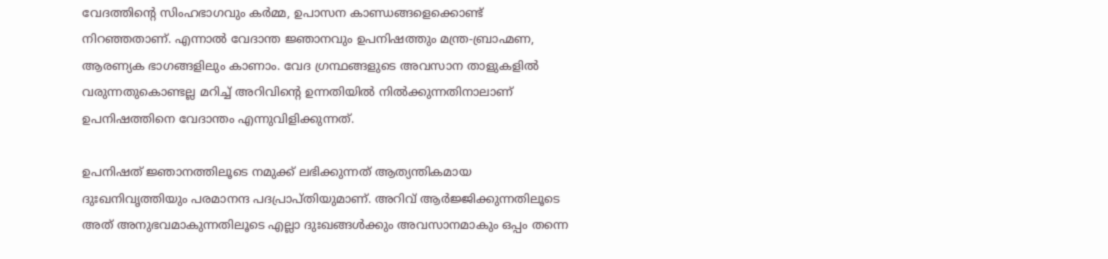വേദത്തിന്റെ സിംഹഭാഗവും കര്‍മ്മ, ഉപാസന കാണ്ഡങ്ങളെക്കൊണ്ട് നിറഞ്ഞതാണ്. എന്നാല്‍ വേദാന്ത ജ്ഞാനവും ഉപനിഷത്തും മന്ത്ര-ബ്രാഹ്മണ, ആരണ്യക ഭാഗങ്ങളിലും കാണാം. വേദ ഗ്രന്ഥങ്ങളുടെ അവസാന താളുകളില്‍ വരുന്നതുകൊണ്ടല്ല മറിച്ച് അറിവിന്റെ ഉന്നതിയില്‍ നില്‍ക്കുന്നതിനാലാണ് ഉപനിഷത്തിനെ വേദാന്തം എന്നുവിളിക്കുന്നത്.

ഉപനിഷത് ജ്ഞാനത്തിലൂടെ നമുക്ക് ലഭിക്കുന്നത് ആത്യന്തികമായ ദുഃഖനിവൃത്തിയും പരമാനന്ദ പദപ്രാപ്തിയുമാണ്. അറിവ് ആര്‍ജ്ജിക്കുന്നതിലൂടെ അത് അനുഭവമാകുന്നതിലൂടെ എല്ലാ ദുഃഖങ്ങള്‍ക്കും അവസാനമാകും ഒപ്പം തന്നെ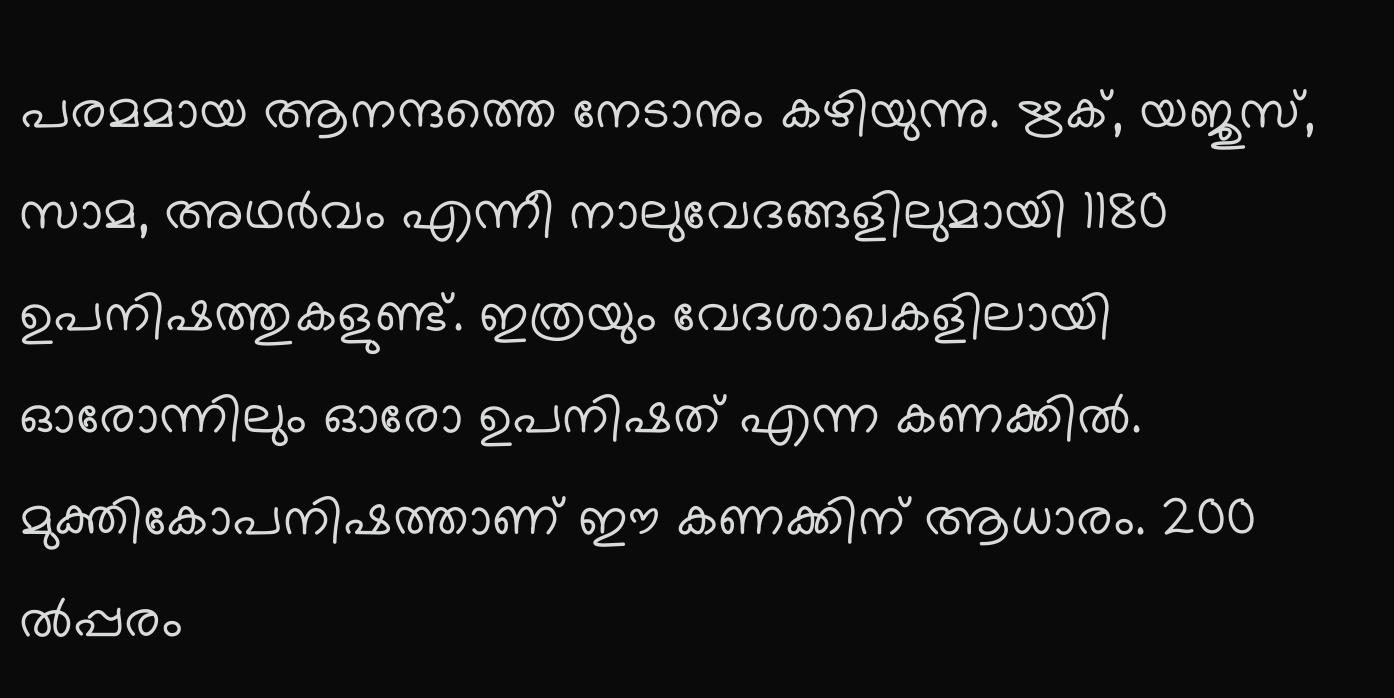പരമമായ ആനന്ദത്തെ നേടാനും കഴിയുന്നു. ഋക്, യജുസ്, സാമ, അഥര്‍വം എന്നീ നാലുവേദങ്ങളിലുമായി 1180 ഉപനിഷത്തുകളുണ്ട്. ഇത്രയും വേദശാഖകളിലായി ഓരോന്നിലും ഓരോ ഉപനിഷത് എന്ന കണക്കില്‍. മുക്തികോപനിഷത്താണ് ഈ കണക്കിന് ആധാരം. 200 ല്‍പ്പരം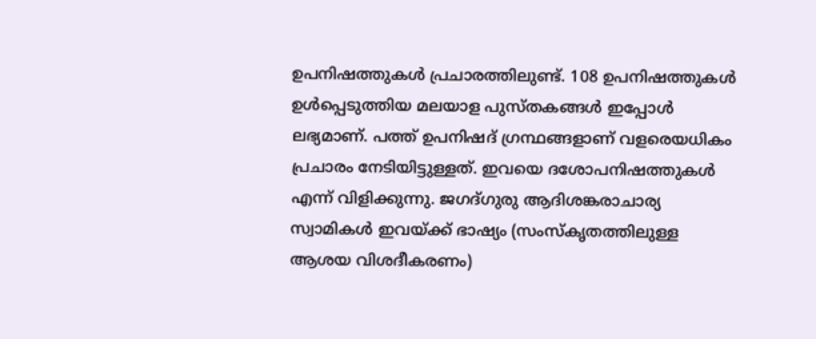ഉപനിഷത്തുകള്‍ പ്രചാരത്തിലുണ്ട്. 108 ഉപനിഷത്തുകള്‍ ഉള്‍പ്പെടുത്തിയ മലയാള പുസ്തകങ്ങള്‍ ഇപ്പോള്‍ ലഭ്യമാണ്. പത്ത് ഉപനിഷദ് ഗ്രന്ഥങ്ങളാണ് വളരെയധികം പ്രചാരം നേടിയിട്ടുള്ളത്. ഇവയെ ദശോപനിഷത്തുകള്‍ എന്ന് വിളിക്കുന്നു. ജഗദ്ഗുരു ആദിശങ്കരാചാര്യ സ്വാമികള്‍ ഇവയ്‌ക്ക് ഭാഷ്യം (സംസ്‌കൃതത്തിലുള്ള ആശയ വിശദീകരണം)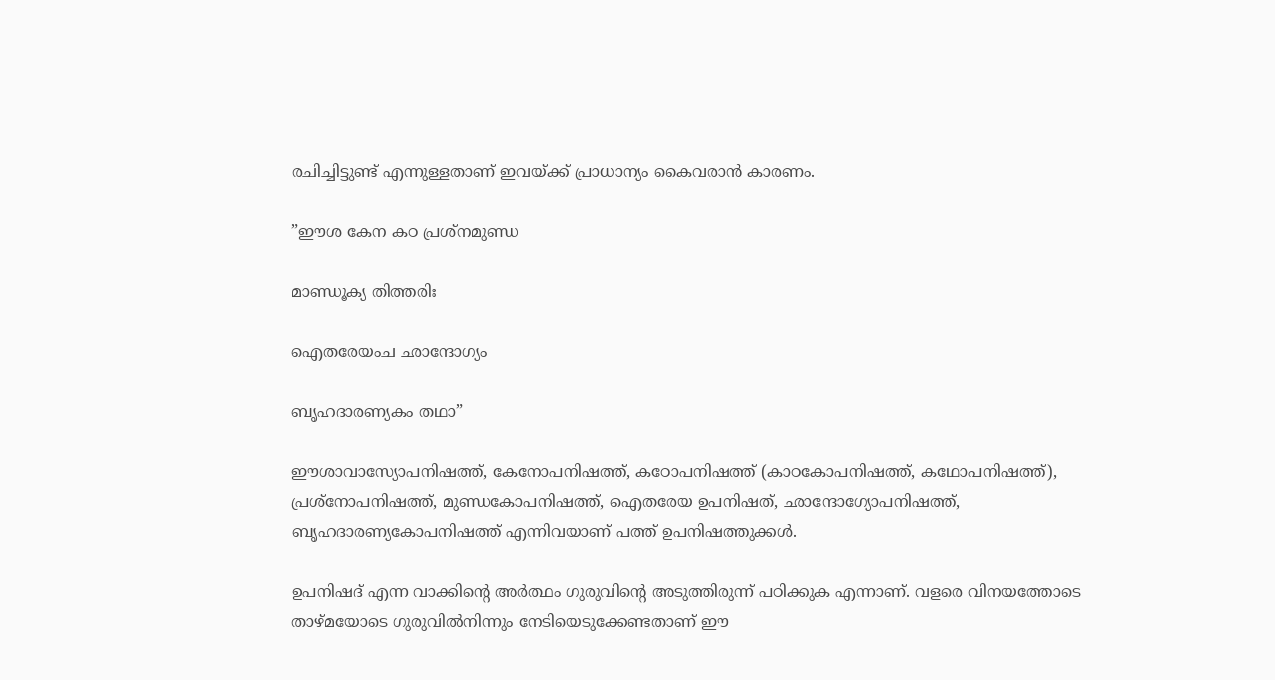രചിച്ചിട്ടുണ്ട് എന്നുള്ളതാണ് ഇവയ്‌ക്ക് പ്രാധാന്യം കൈവരാന്‍ കാരണം.

”ഈശ കേന കഠ പ്രശ്‌നമുണ്ഡ

മാണ്ഡൂക്യ തിത്തരിഃ

ഐതരേയംച ഛാന്ദോഗ്യം

ബൃഹദാരണ്യകം തഥാ”

ഈശാവാസ്യോപനിഷത്ത്, കേനോപനിഷത്ത്, കഠോപനിഷത്ത് (കാഠകോപനിഷത്ത്, കഥോപനിഷത്ത്), പ്രശ്‌നോപനിഷത്ത്, മുണ്ഡകോപനിഷത്ത്, ഐതരേയ ഉപനിഷത്, ഛാന്ദോഗ്യോപനിഷത്ത്, ബൃഹദാരണ്യകോപനിഷത്ത് എന്നിവയാണ് പത്ത് ഉപനിഷത്തുക്കള്‍.

ഉപനിഷദ് എന്ന വാക്കിന്റെ അര്‍ത്ഥം ഗുരുവിന്റെ അടുത്തിരുന്ന് പഠിക്കുക എന്നാണ്. വളരെ വിനയത്തോടെ താഴ്മയോടെ ഗുരുവില്‍നിന്നും നേടിയെടുക്കേണ്ടതാണ് ഈ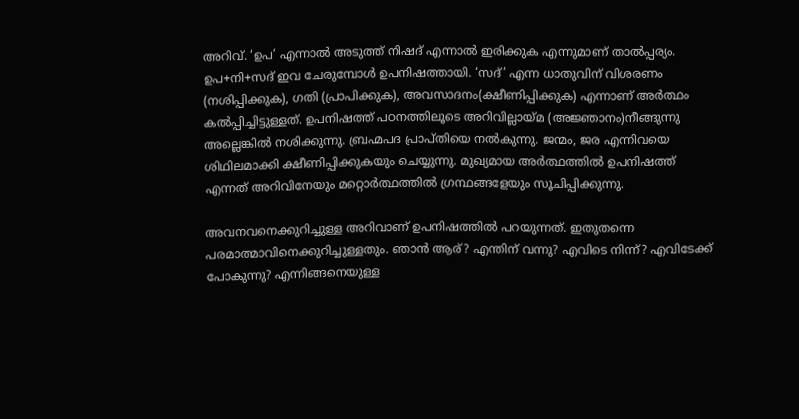അറിവ്. ‘ഉപ’ എന്നാല്‍ അടുത്ത് നിഷദ് എന്നാല്‍ ഇരിക്കുക എന്നുമാണ് താല്‍പ്പര്യം. ഉപ+നി+സദ് ഇവ ചേരുമ്പോള്‍ ഉപനിഷത്തായി. ‘സദ്’ എന്ന ധാതുവിന് വിശരണം (നശിപ്പിക്കുക), ഗതി (പ്രാപിക്കുക), അവസാദനം(ക്ഷീണിപ്പിക്കുക) എന്നാണ് അര്‍ത്ഥം കല്‍പ്പിച്ചിട്ടുള്ളത്. ഉപനിഷത്ത് പഠനത്തിലൂടെ അറിവില്ലായ്‌മ (അജ്ഞാനം)നീങ്ങുന്നു അല്ലെങ്കില്‍ നശിക്കുന്നു. ബ്രഹ്മപദ പ്രാപ്തിയെ നല്‍കുന്നു. ജന്മം, ജര എന്നിവയെ ശിഥിലമാക്കി ക്ഷീണിപ്പിക്കുകയും ചെയ്യുന്നു. മുഖ്യമായ അര്‍ത്ഥത്തില്‍ ഉപനിഷത്ത് എന്നത് അറിവിനേയും മറ്റൊര്‍ത്ഥത്തില്‍ ഗ്രന്ഥങ്ങളേയും സൂചിപ്പിക്കുന്നു.

അവനവനെക്കുറിച്ചുള്ള അറിവാണ് ഉപനിഷത്തില്‍ പറയുന്നത്. ഇതുതന്നെ പരമാത്മാവിനെക്കുറിച്ചുള്ളതും. ഞാന്‍ ആര്? എന്തിന് വന്നു? എവിടെ നിന്ന്? എവിടേക്ക് പോകുന്നു? എന്നിങ്ങനെയുള്ള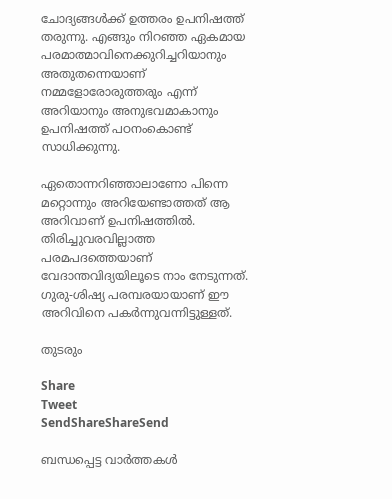ചോദ്യങ്ങള്‍ക്ക് ഉത്തരം ഉപനിഷത്ത് തരുന്നു. എങ്ങും നിറഞ്ഞ ഏകമായ പരമാത്മാവിനെക്കുറിച്ചറിയാനും അതുതന്നെയാണ് നമ്മളോരോരുത്തരും എന്ന് അറിയാനും അനുഭവമാകാനും ഉപനിഷത്ത് പഠനംകൊണ്ട് സാധിക്കുന്നു.

ഏതൊന്നറിഞ്ഞാലാണോ പിന്നെ മറ്റൊന്നും അറിയേണ്ടാത്തത് ആ അറിവാണ് ഉപനിഷത്തില്‍. തിരിച്ചുവരവില്ലാത്ത പരമപദത്തെയാണ് വേദാന്തവിദ്യയിലൂടെ നാം നേടുന്നത്. ഗുരു-ശിഷ്യ പരമ്പരയായാണ് ഈ അറിവിനെ പകര്‍ന്നുവന്നിട്ടുള്ളത്.

തുടരും

Share
Tweet
SendShareShareSend

ബന്ധപ്പെട്ട വാര്‍ത്തകള്‍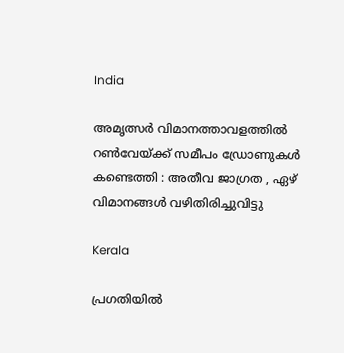India

അമൃത്സർ വിമാനത്താവളത്തിൽ റൺവേയ്‌ക്ക് സമീപം ഡ്രോണുകൾ കണ്ടെത്തി : അതീവ ജാഗ്രത , ഏഴ് വിമാനങ്ങൾ വഴിതിരിച്ചുവിട്ടു

Kerala

പ്രഗതിയിൽ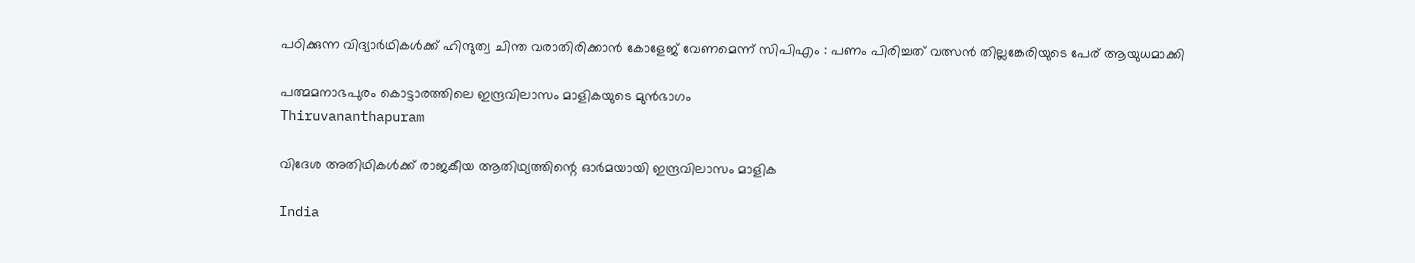പഠിക്കുന്ന വിദ്യാർഥികൾക്ക് ഹിന്ദുത്വ ചിന്ത വരാതിരിക്കാൻ കോളേജ് വേണമെന്ന് സിപിഎം : പണം പിരിച്ചത് വത്സൻ തില്ലങ്കേരിയുടെ പേര് ആയുധമാക്കി

പത്മമനാഭപുരം കൊട്ടാരത്തിലെ ഇന്ദ്രവിലാസം മാളികയുടെ മുന്‍ഭാഗം
Thiruvananthapuram

വിദേശ അതിഥികൾക്ക് രാജകീയ ആതിഥ്യത്തിന്റെ ഓർമയായി ഇന്ദ്രവിലാസം മാളിക

India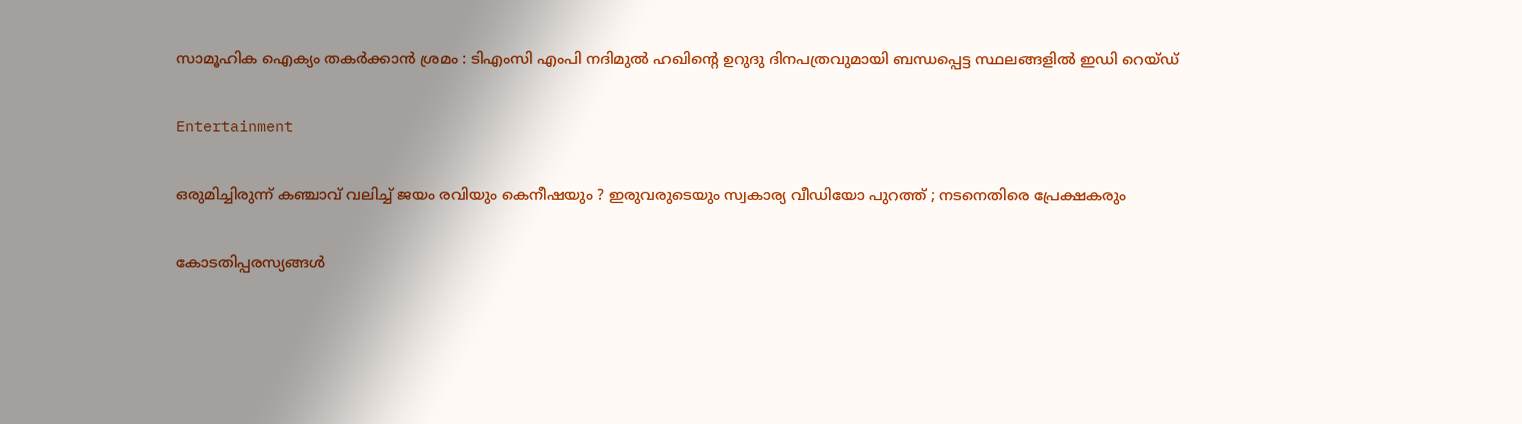സാമൂഹിക ഐക്യം തകർക്കാൻ ശ്രമം : ടിഎംസി എംപി നദിമുൽ ഹഖിന്റെ ഉറുദു ദിനപത്രവുമായി ബന്ധപ്പെട്ട സ്ഥലങ്ങളിൽ ഇഡി റെയ്ഡ്

Entertainment

ഒരുമിച്ചിരുന്ന് കഞ്ചാവ് വലിച്ച് ജയം രവിയും കെനീഷയും ? ഇരുവരുടെയും സ്വകാര്യ വീഡിയോ പുറത്ത് ; നടനെതിരെ പ്രേക്ഷകരും

കോടതിപ്പരസ്യങ്ങള്‍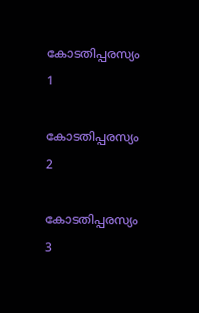കോടതിപ്പരസ്യം 1

കോടതിപ്പരസ്യം 2

കോടതിപ്പരസ്യം 3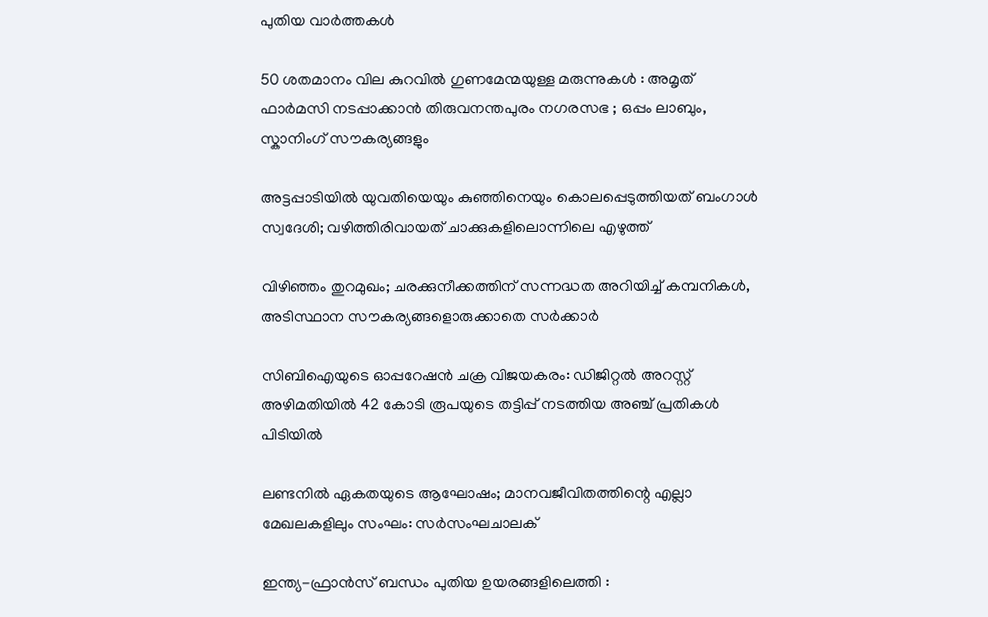പുതിയ വാര്‍ത്തകള്‍

50 ശതമാനം വില കുറവിൽ ഗുണമേന്മയുള്ള മരുന്നുകൾ : അമൃത് ഫാർമസി നടപ്പാക്കാൻ തിരുവനന്തപുരം നഗരസഭ ; ഒപ്പം ലാബും, സ്കാനിംഗ് സൗകര്യങ്ങളും

അട്ടപ്പാടിയിൽ യുവതിയെയും കുഞ്ഞിനെയും കൊലപ്പെടുത്തിയത് ബംഗാൾ സ്വദേശി; വഴിത്തിരിവായത് ചാക്കുകളിലൊന്നിലെ എഴുത്ത്

വിഴിഞ്ഞം തുറമുഖം; ചരക്കുനീക്കത്തിന് സന്നദ്ധത അറിയിച്ച് കമ്പനികള്‍, അടിസ്ഥാന സൗകര്യങ്ങളൊരുക്കാതെ സര്‍ക്കാര്‍

സിബിഐയുടെ ഓപ്പറേഷൻ ചക്ര വിജയകരം: ഡിജിറ്റൽ അറസ്റ്റ് അഴിമതിയിൽ 42 കോടി രൂപയുടെ തട്ടിപ്പ് നടത്തിയ അഞ്ച് പ്രതികൾ പിടിയിൽ

ലണ്ടനില്‍ ഏകതയുടെ ആഘോഷം; മാനവജീവിതത്തിന്റെ എല്ലാ മേഖലകളിലും സംഘം: സര്‍സംഘചാലക്

ഇന്ത്യ-ഫ്രാൻസ് ബന്ധം പുതിയ ഉയരങ്ങളിലെത്തി :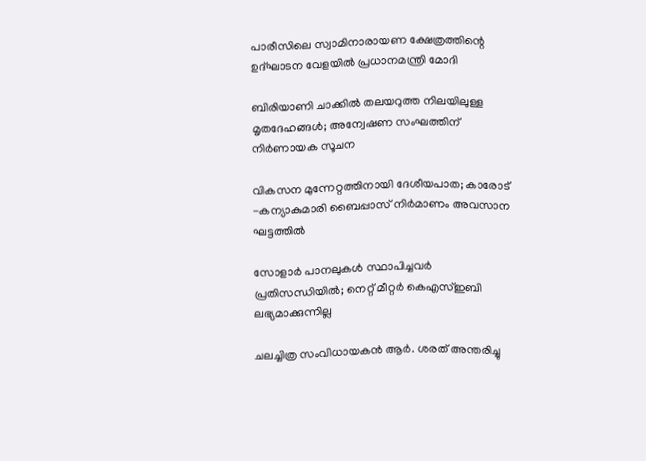പാരീസിലെ സ്വാമിനാരായണ ക്ഷേത്രത്തിന്റെ ഉദ്ഘാടന വേളയിൽ പ്രധാനമന്ത്രി മോദി

ബിരിയാണി ചാക്കിൽ തലയറുത്ത നിലയിലുള്ള മൃതദേഹങ്ങൾ; അന്വേഷണ സംഘത്തിന് നിർണായക സൂചന

വികസന മുന്നേറ്റത്തിനായി ദേശീയപാത; കാരോട് -കന്യാകുമാരി ബൈപ്പാസ് നിര്‍മാണം അവസാന ഘട്ടത്തില്‍

സോളാര്‍ പാനലുകള്‍ സ്ഥാപിച്ചവര്‍ പ്രതിസന്ധിയില്‍; നെറ്റ് മീറ്റര്‍ കെഎസ്ഇബി ലഭ്യമാക്കുന്നില്ല

ചലച്ചിത്ര സംവിധായകൻ ആർ. ശരത് അന്തരിച്ചു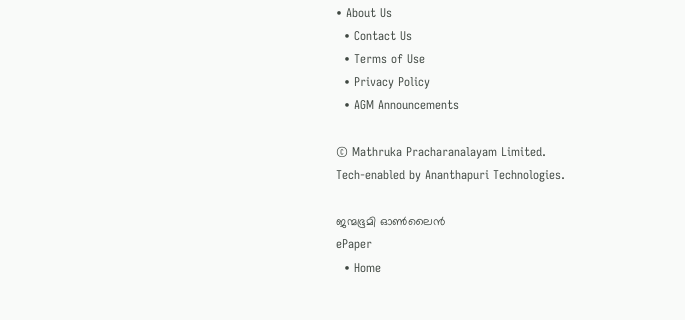• About Us
  • Contact Us
  • Terms of Use
  • Privacy Policy
  • AGM Announcements

© Mathruka Pracharanalayam Limited.
Tech-enabled by Ananthapuri Technologies.

ജന്മഭൂമി ഓണ്‍ലൈന്‍
ePaper
  • Home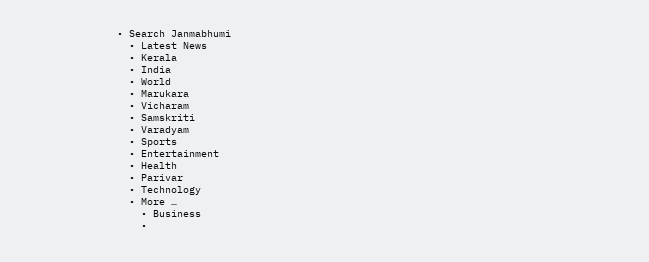• Search Janmabhumi
  • Latest News
  • Kerala
  • India
  • World
  • Marukara
  • Vicharam
  • Samskriti
  • Varadyam
  • Sports
  • Entertainment
  • Health
  • Parivar
  • Technology
  • More …
    • Business
    •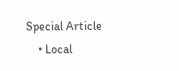Special Article
    • Local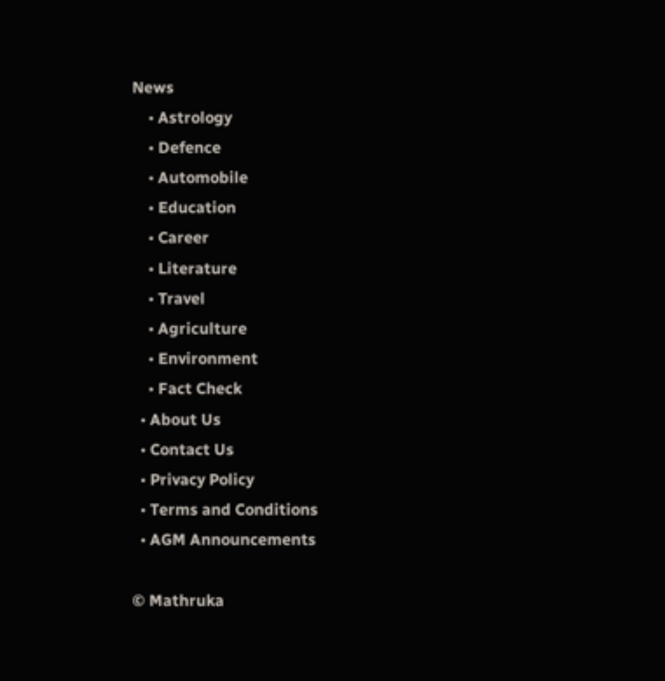News
    • Astrology
    • Defence
    • Automobile
    • Education
    • Career
    • Literature
    • Travel
    • Agriculture
    • Environment
    • Fact Check
  • About Us
  • Contact Us
  • Privacy Policy
  • Terms and Conditions
  • AGM Announcements

© Mathruka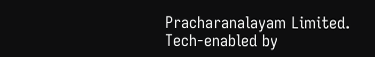Pracharanalayam Limited.
Tech-enabled by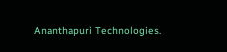Ananthapuri Technologies.